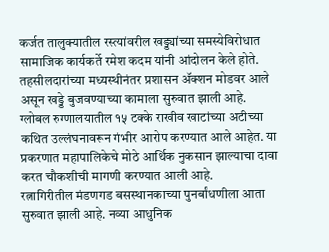कर्जत तालुक्यातील रस्त्यांवरील खड्ड्यांच्या समस्येविरोधात सामाजिक कार्यकर्ते रमेश कदम यांनी आंदोलन केले होते. तहसीलदारांच्या मध्यस्थीनंतर प्रशासन ॲक्शन मोडवर आले असून खड्डे बुजवण्याच्या कामाला सुरुवात झाली आहे.
ग्लोबल रुग्णालयातील १५ टक्के राखीव खाटांच्या अटीच्या कथित उल्लंघनावरून गंभीर आरोप करण्यात आले आहेत. या प्रकरणात महापालिकेचे मोठे आर्थिक नुकसान झाल्याचा दावा करत चौकशीची मागणी करण्यात आली आहे.
रत्नागिरीतील मंडणगड बसस्थानकाच्या पुनर्बांधणीला आता सुरुवात झाली आहे. नव्या आधुनिक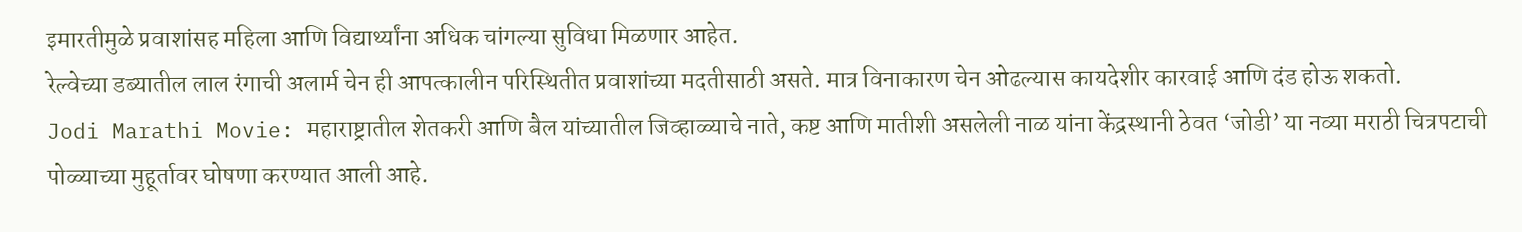इमारतीमुळे प्रवाशांसह महिला आणि विद्यार्थ्यांना अधिक चांगल्या सुविधा मिळणार आहेत.
रेल्वेच्या डब्यातील लाल रंगाची अलार्म चेन ही आपत्कालीन परिस्थितीत प्रवाशांच्या मदतीसाठी असते. मात्र विनाकारण चेन ओढल्यास कायदेशीर कारवाई आणि दंड होऊ शकतो.
Jodi Marathi Movie: महाराष्ट्रातील शेतकरी आणि बैल यांच्यातील जिव्हाळ्याचे नाते, कष्ट आणि मातीशी असलेली नाळ यांना केंद्रस्थानी ठेवत ‘जोडी’ या नव्या मराठी चित्रपटाची पोळ्याच्या मुहूर्तावर घोषणा करण्यात आली आहे.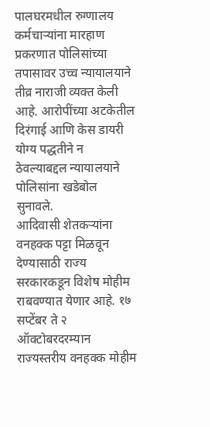पालघरमधील रुग्णालय कर्मचाऱ्यांना मारहाण प्रकरणात पोलिसांच्या तपासावर उच्च न्यायालयाने तीव्र नाराजी व्यक्त केली आहे. आरोपींच्या अटकेतील दिरंगाई आणि केस डायरी योग्य पद्धतीने न ठेवल्याबद्दल न्यायालयाने पोलिसांना खडेबोल सुनावले.
आदिवासी शेतकऱ्यांना वनहक्क पट्टा मिळवून देण्यासाठी राज्य सरकारकडून विशेष मोहीम राबवण्यात येणार आहे. १७ सप्टेंबर ते २ ऑक्टोबरदरम्यान राज्यस्तरीय वनहक्क मोहीम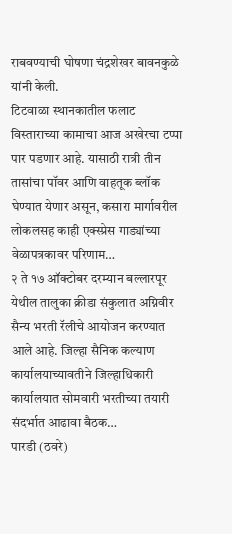राबवण्याची घोषणा चंद्रशेखर बावनकुळे यांनी केली.
टिटवाळा स्थानकातील फलाट विस्ताराच्या कामाचा आज अखेरचा टप्पा पार पडणार आहे. यासाठी रात्री तीन तासांचा पॉवर आणि वाहतूक ब्लॉक घेण्यात येणार असून, कसारा मार्गावरील लोकलसह काही एक्स्प्रेस गाड्यांच्या वेळापत्रकावर परिणाम…
२ ते १७ ऑक्टोबर दरम्यान बल्लारपूर येथील तालुका क्रीडा संकुलात अग्निवीर सैन्य भरती रॅलीचे आयोजन करण्यात आले आहे. जिल्हा सैनिक कल्याण कार्यालयाच्यावतीने जिल्हाधिकारी कार्यालयात सोमवारी भरतीच्या तयारी संदर्भात आढावा बैठक…
पारडी (ठवरे)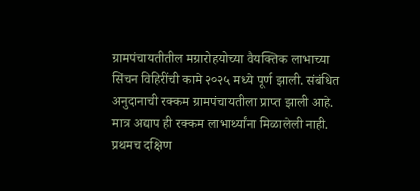ग्रामपंचायतीतील मग्रारोहयोच्या वैयक्तिक लाभाच्या सिंचन विहिरींची कामे २०२५ मध्ये पूर्ण झाली. संबंधित अनुदानाची रक्कम ग्रामपंचायतीला प्राप्त झाली आहे. मात्र अद्याप ही रक्कम लाभार्थ्यांना मिळालेली नाही.
प्रथमच दक्षिण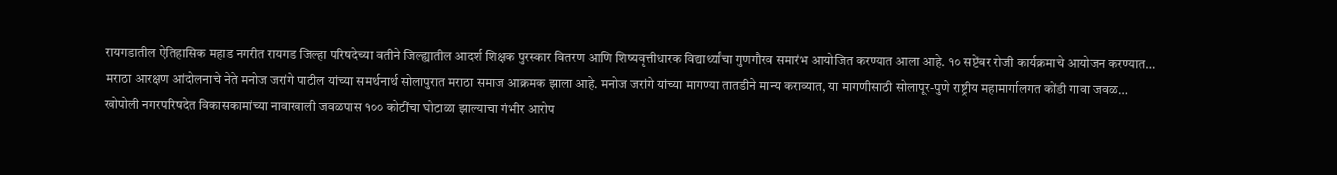रायगडातील ऐतिहासिक महाड नगरीत रायगड जिल्हा परिषदेच्या वतीने जिल्ह्यातील आदर्श शिक्षक पुरस्कार वितरण आणि शिष्यवृत्तीधारक विद्यार्थ्यांचा गुणगौरव समारंभ आयोजित करण्यात आला आहे. १० सप्टेंबर रोजी कार्यक्रमाचे आयोजन करण्यात…
मराठा आरक्षण आंदोलनाचे नेते मनोज जरांगे पाटील यांच्या समर्थनार्थ सोलापुरात मराठा समाज आक्रमक झाला आहे. मनोज जरांगे यांच्या मागण्या तातडीने मान्य कराव्यात, या मागणीसाठी सोलापूर-पुणे राष्ट्रीय महामार्गालगत कोंडी गावा जवळ…
खोपोली नगरपरिषदेत विकासकामांच्या नावाखाली जवळपास १०० कोटींचा घोटाळा झाल्याचा गंभीर आरोप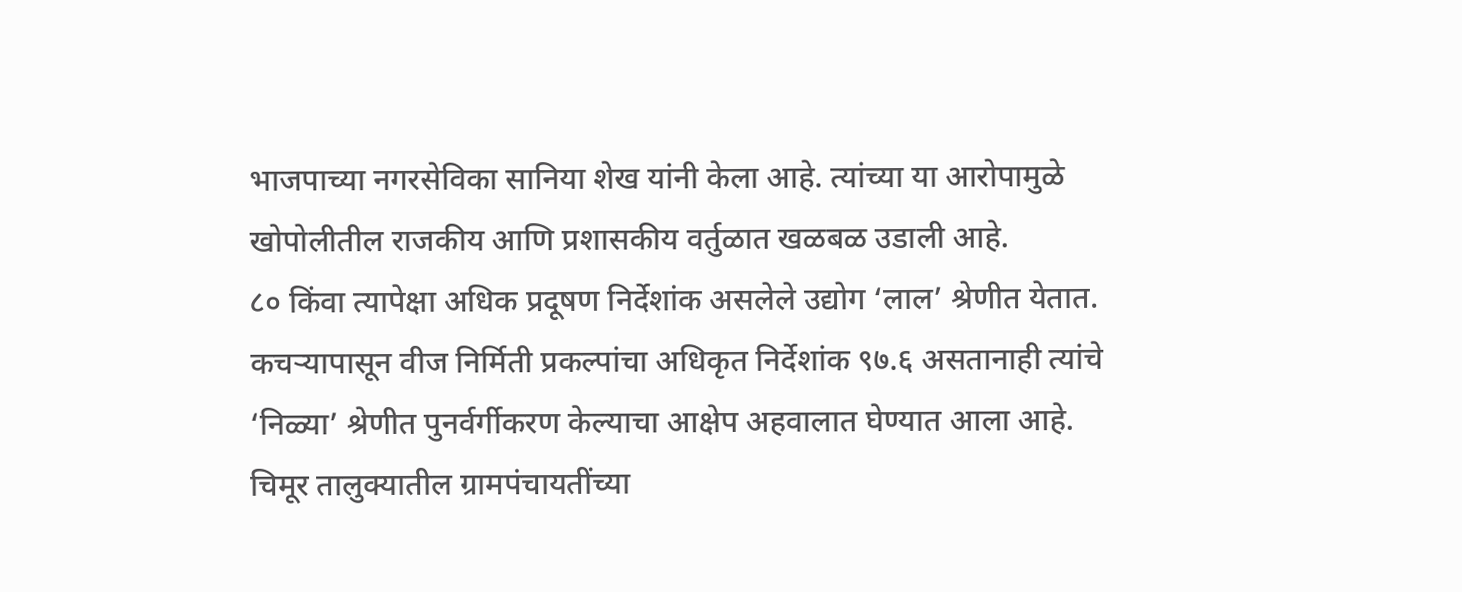भाजपाच्या नगरसेविका सानिया शेख यांनी केला आहे. त्यांच्या या आरोपामुळे खोपोलीतील राजकीय आणि प्रशासकीय वर्तुळात खळबळ उडाली आहे.
८० किंवा त्यापेक्षा अधिक प्रदूषण निर्देशांक असलेले उद्योग ‘लाल’ श्रेणीत येतात. कचऱ्यापासून वीज निर्मिती प्रकल्पांचा अधिकृत निर्देशांक ९७.६ असतानाही त्यांचे ‘निळ्या’ श्रेणीत पुनर्वर्गीकरण केल्याचा आक्षेप अहवालात घेण्यात आला आहे.
चिमूर तालुक्यातील ग्रामपंचायतींच्या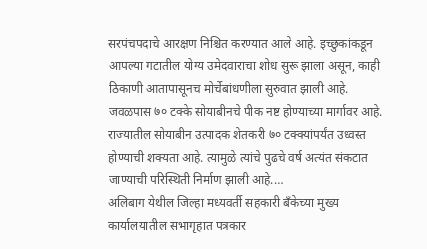सरपंचपदाचे आरक्षण निश्चित करण्यात आले आहे. इच्छुकांकडून आपल्या गटातील योग्य उमेदवाराचा शोध सुरू झाला असून, काही ठिकाणी आतापासूनच मोर्चेबांधणीला सुरुवात झाली आहे.
जवळपास ७० टक्के सोयाबीनचे पीक नष्ट होण्याच्या मार्गावर आहे. राज्यातील सोयाबीन उत्पादक शेतकरी ७० टक्क्यांपर्यंत उध्वस्त होण्याची शक्यता आहे. त्यामुळे त्यांचे पुढचे वर्ष अत्यंत संकटात जाण्याची परिस्थिती निर्माण झाली आहे.…
अलिबाग येथील जिल्हा मध्यवर्ती सहकारी बँकेच्या मुख्य कार्यालयातील सभागृहात पत्रकार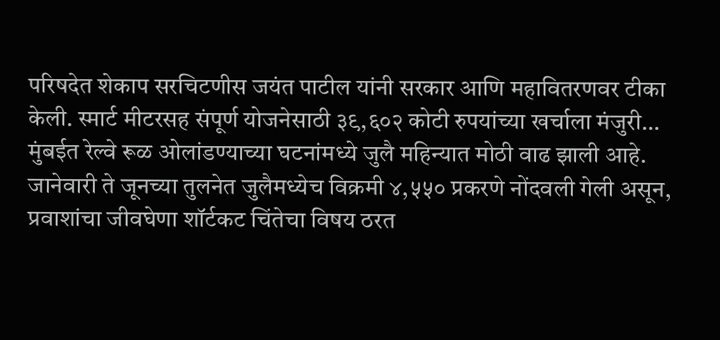परिषदेत शेकाप सरचिटणीस जयंत पाटील यांनी सरकार आणि महावितरणवर टीका केली. स्मार्ट मीटरसह संपूर्ण योजनेसाठी ३९,६०२ कोटी रुपयांच्या खर्चाला मंजुरी…
मुंबईत रेल्वे रूळ ओलांडण्याच्या घटनांमध्ये जुलै महिन्यात मोठी वाढ झाली आहे. जानेवारी ते जूनच्या तुलनेत जुलैमध्येच विक्रमी ४,५५० प्रकरणे नोंदवली गेली असून, प्रवाशांचा जीवघेणा शॉर्टकट चिंतेचा विषय ठरत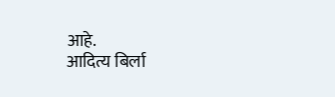आहे.
आदित्य बिर्ला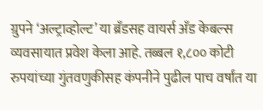ग्रुपने ‘अल्ट्राव्होल्ट’ या ब्रँडसह वायर्स अँड केबल्स व्यवसायात प्रवेश केला आहे. तब्बल १,८०० कोटी रुपयांच्या गुंतवणुकीसह कंपनीने पुढील पाच वर्षांत या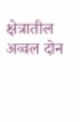क्षेत्रातील अव्वल दोन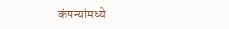कंपन्यांमध्ये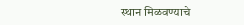स्थान मिळवण्याचे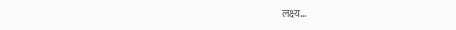लक्ष्य…